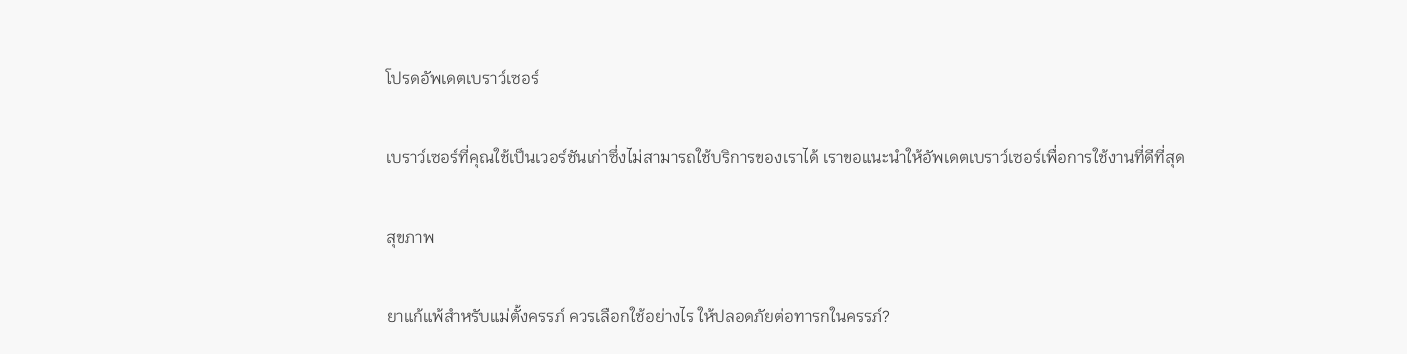โปรดอัพเดตเบราว์เซอร์

เบราว์เซอร์ที่คุณใช้เป็นเวอร์ชันเก่าซึ่งไม่สามารถใช้บริการของเราได้ เราขอแนะนำให้อัพเดตเบราว์เซอร์เพื่อการใช้งานที่ดีที่สุด

สุขภาพ

ยาแก้แพ้สำหรับแม่ตั้งครรภ์ ควรเลือกใช้อย่างไร ให้ปลอดภัยต่อทารกในครรภ์?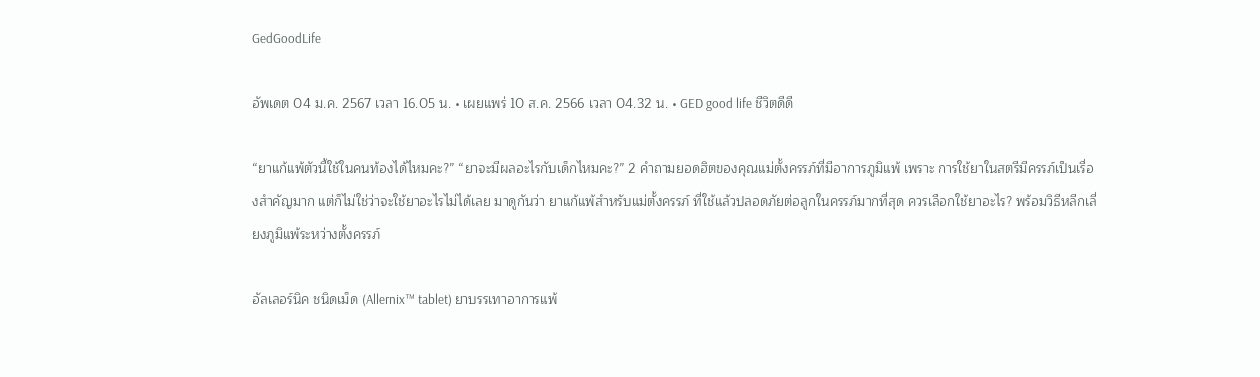GedGoodLife

อัพเดต 04 ม.ค. 2567 เวลา 16.05 น. • เผยแพร่ 10 ส.ค. 2566 เวลา 04.32 น. • GED good life ชีวิตดีดี

“ยาแก้แพ้ตัวนี้ใช้ในคนท้องได้ไหมคะ?” “ยาจะมีผลอะไรกับเด็กไหมคะ?” 2 คำถามยอดฮิตของคุณแม่ตั้งครรภ์ที่มีอาการภูมิแพ้ เพราะ การใช้ยาในสตรีมีครรภ์เป็นเรื่องสำคัญมาก แต่ก็ไม่ใช่ว่าจะใช้ยาอะไรไม่ได้เลย มาดูกันว่า ยาแก้แพ้สำหรับแม่ตั้งครรภ์ ที่ใช้แล้วปลอดภัยต่อลูกในครรภ์มากที่สุด ควรเลือกใช้ยาอะไร? พร้อมวิธีหลีกเลี่ยงภูมิแพ้ระหว่างตั้งครรภ์

อัลเลอร์นิค ชนิดเม็ด (Allernix™ tablet) ยาบรรเทาอาการแพ้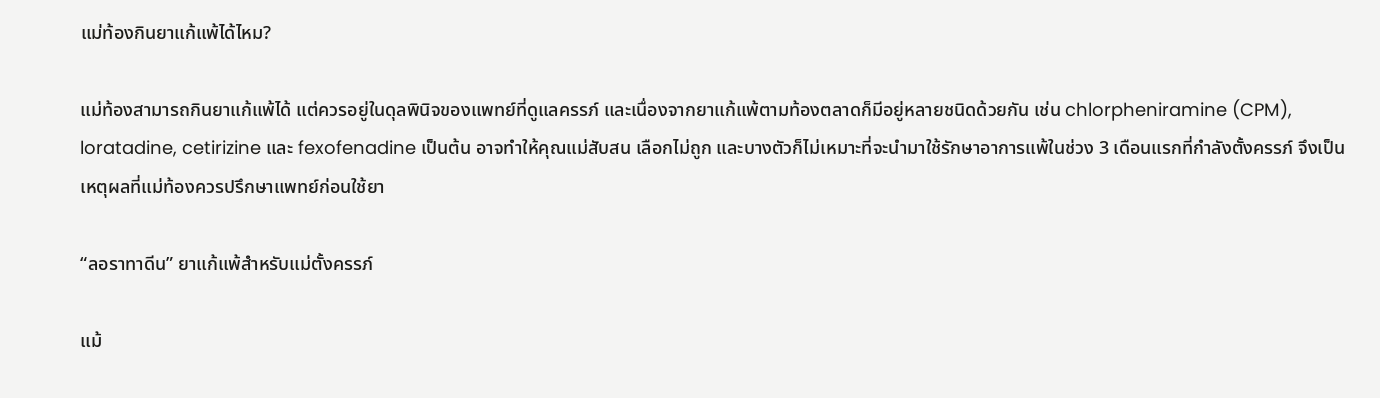แม่ท้องกินยาแก้แพ้ได้ไหม?

แม่ท้องสามารถกินยาแก้แพ้ได้ แต่ควรอยู่ในดุลพินิจของแพทย์ที่ดูแลครรภ์ และเนื่องจากยาแก้แพ้ตามท้องตลาดก็มีอยู่หลายชนิดด้วยกัน เช่น chlorpheniramine (CPM), loratadine, cetirizine และ fexofenadine เป็นต้น อาจทำให้คุณแม่สับสน เลือกไม่ถูก และบางตัวก็ไม่เหมาะที่จะนำมาใช้รักษาอาการแพ้ในช่วง 3 เดือนแรกที่กำลังตั้งครรภ์ จึงเป็นเหตุผลที่แม่ท้องควรปรึกษาแพทย์ก่อนใช้ยา

“ลอราทาดีน” ยาแก้แพ้สำหรับแม่ตั้งครรภ์

แม้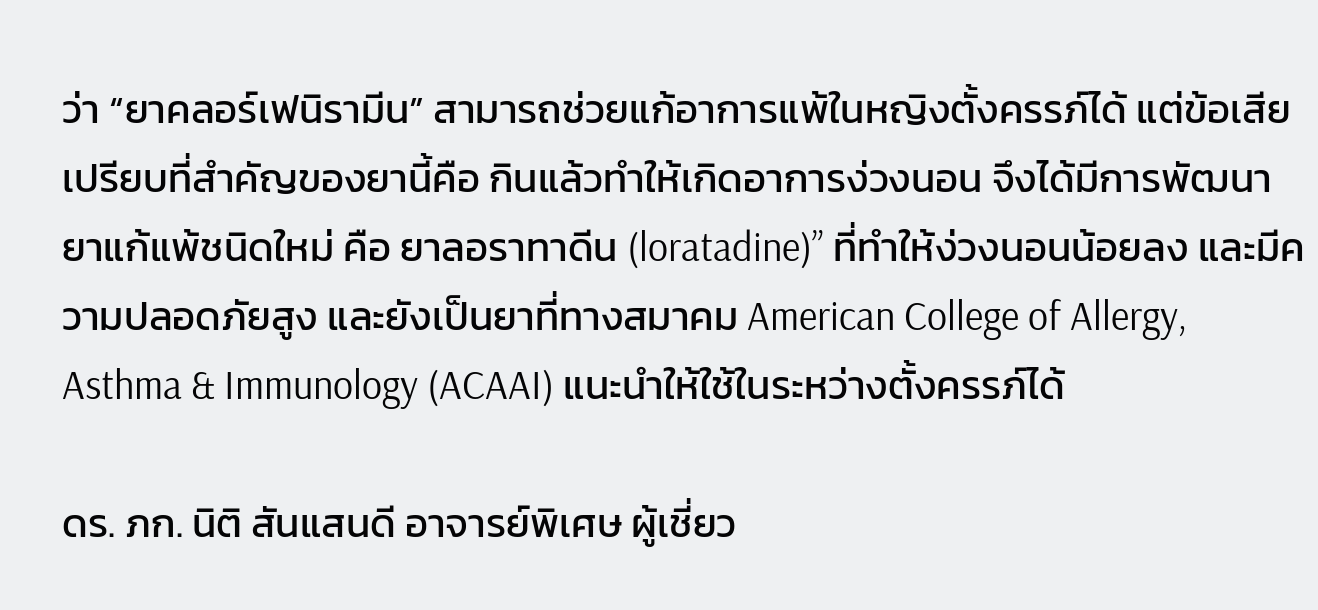ว่า “ยาคลอร์เฟนิรามีน” สามารถช่วยแก้อาการแพ้ในหญิงตั้งครรภ์ได้ แต่ข้อเสียเปรียบที่สำคัญของยานี้คือ กินแล้วทำให้เกิดอาการง่วงนอน จึงได้มีการพัฒนายาแก้แพ้ชนิดใหม่ คือ ยาลอราทาดีน (loratadine)” ที่ทำให้ง่วงนอนน้อยลง และมีความปลอดภัยสูง และยังเป็นยาที่ทางสมาคม American College of Allergy, Asthma & Immunology (ACAAI) แนะนำให้ใช้ในระหว่างตั้งครรภ์ได้

ดร. ภก. นิติ สันแสนดี อาจารย์พิเศษ ผู้เชี่ยว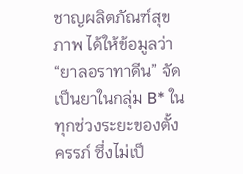ชาญผลิตภัณฑ์สุขภาพ ได้ให้ข้อมูลว่า “ยาลอราทาดีน” จัดเป็นยาในกลุ่ม B* ในทุกช่วงระยะของตั้งครรภ์ ซึ่งไม่เป็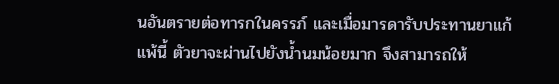นอันตรายต่อทารกในครรภ์ และเมื่อมารดารับประทานยาแก้แพ้นี้ ตัวยาจะผ่านไปยังน้ำนมน้อยมาก จึงสามารถให้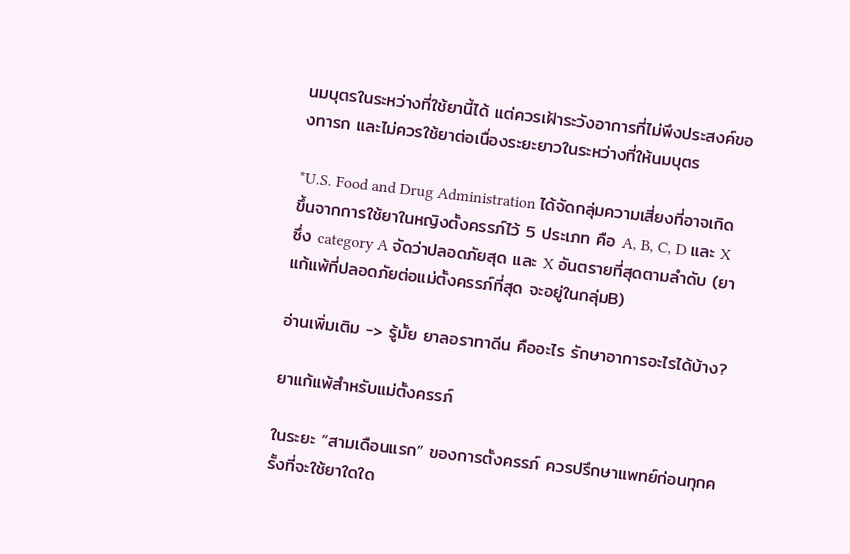นมบุตรในระหว่างที่ใช้ยานี้ได้ แต่ควรเฝ้าระวังอาการที่ไม่พึงประสงค์ของทารก และไม่ควรใช้ยาต่อเนื่องระยะยาวในระหว่างที่ให้นมบุตร

*U.S. Food and Drug Administration ได้จัดกลุ่มความเสี่ยงที่อาจเกิดขึ้นจากการใช้ยาในหญิงตั้งครรภ์ไว้ 5 ประเภท คือ A, B, C, D และ X ซึ่ง category A จัดว่าปลอดภัยสุด และ X อันตรายที่สุดตามลำดับ (ยาแก้แพ้ที่ปลอดภัยต่อแม่ตั้งครรภ์ที่สุด จะอยู่ในกลุ่มB)

อ่านเพิ่มเติม -> รู้มั้ย ยาลอราทาดีน คืออะไร รักษาอาการอะไรได้บ้าง?

ยาแก้แพ้สำหรับแม่ตั้งครรภ์

ในระยะ “สามเดือนแรก” ของการตั้งครรภ์ ควรปรึกษาแพทย์ก่อนทุกครั้งที่จะใช้ยาใดใด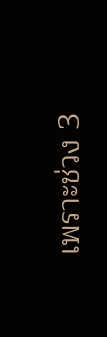เพราะช่วง 3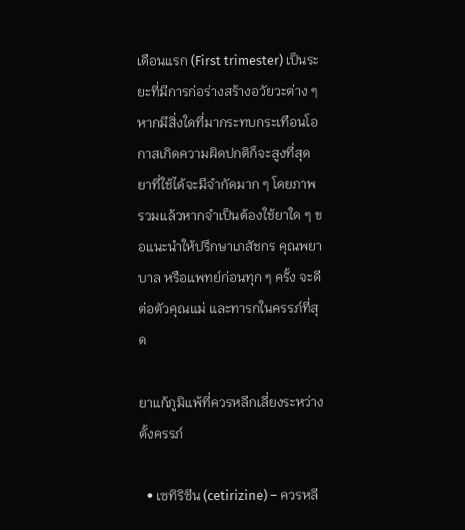เดือนแรก (First trimester) เป็นระยะที่มีการก่อร่างสร้างอวัยวะต่าง ๆ หากมีสิ่งใดที่มากระทบกระเทือนโอกาสเกิดความผิดปกติก็จะสูงที่สุด ยาที่ใช้ได้จะมีจำกัดมาก ๆ โดยภาพรวมแล้วหากจำเป็นต้องใช้ยาใด ๆ ขอแนะนำให้ปรึกษาเภสัชกร คุณพยาบาล หรือแพทย์ก่อนทุก ๆ ครั้ง จะดีต่อตัวคุณแม่ และทารกในครรภ์ที่สุด

ยาแก้ภูมิแพ้ที่ควรหลีกเลี่ยงระหว่างตั้งครรภ์

  • เซทิริซีน (cetirizine) – ควรหลี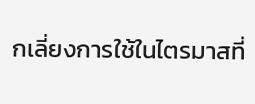กเลี่ยงการใช้ในไตรมาสที่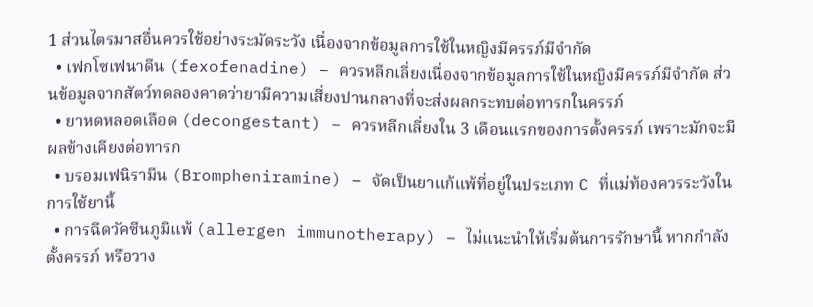1 ส่วนไตรมาสอื่นควรใช้อย่างระมัดระวัง เนื่องจากข้อมูลการใช้ในหญิงมีครรภ์มีจำกัด
  • เฟกโซเฟนาดีน (fexofenadine) – ควรหลีกเลี่ยงเนื่องจากข้อมูลการใช้ในหญิงมีครรภ์มีจำกัด ส่วนข้อมูลจากสัตว์ทดลองคาดว่ายามีความเสี่ยงปานกลางที่จะส่งผลกระทบต่อทารกในครรภ์
  • ยาหดหลอดเลือด (decongestant) – ควรหลีกเลี่ยงใน 3 เดือนแรกของการตั้งครรภ์ เพราะมักจะมีผลข้างเคียงต่อทารก
  • บรอมเฟนิรามีน (Brompheniramine) – จัดเป็นยาแก้แพ้ที่อยู่ในประเภท C ที่แม่ท้องควรระวังในการใช้ยานี้
  • การฉีดวัคซีนภูมิแพ้ (allergen immunotherapy) – ไม่แนะนำให้เริ่มต้นการรักษานี้ หากกำลังตั้งครรภ์ หรือวาง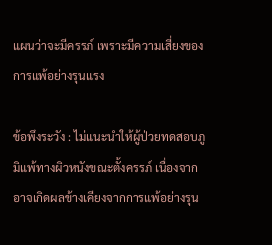แผนว่าจะมีครรภ์ เพราะมีความเสี่ยงของการแพ้อย่างรุนแรง

ข้อพึงระวัง : ไม่แนะนำให้ผู้ป่วยทดสอบภูมิแพ้ทางผิวหนังขณะตั้งครรภ์ เนื่องจากอาจเกิดผลข้างเคียงจากการแพ้อย่างรุน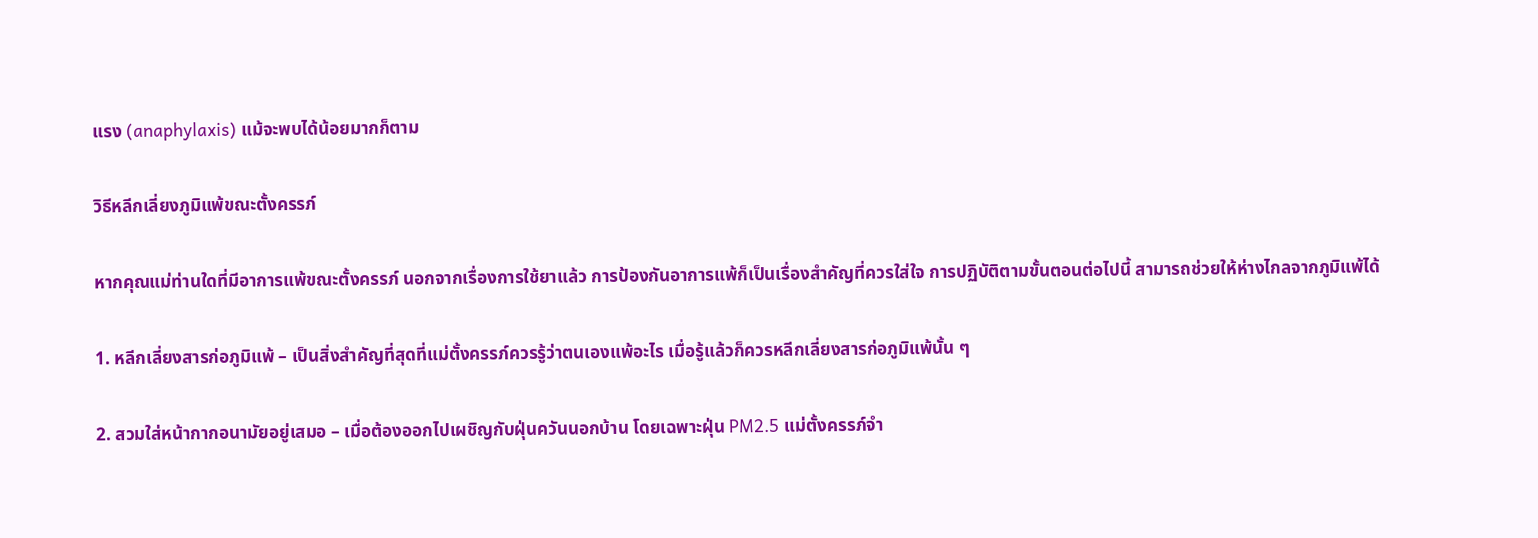แรง (anaphylaxis) แม้จะพบได้น้อยมากก็ตาม

วิธีหลีกเลี่ยงภูมิแพ้ขณะตั้งครรภ์

หากคุณแม่ท่านใดที่มีอาการแพ้ขณะตั้งครรภ์ นอกจากเรื่องการใช้ยาแล้ว การป้องกันอาการแพ้ก็เป็นเรื่องสำคัญที่ควรใส่ใจ การปฏิบัติตามขั้นตอนต่อไปนี้ สามารถช่วยให้ห่างไกลจากภูมิแพ้ได้

1. หลีกเลี่ยงสารก่อภูมิแพ้ – เป็นสิ่งสำคัญที่สุดที่แม่ตั้งครรภ์ควรรู้ว่าตนเองแพ้อะไร เมื่อรู้แล้วก็ควรหลีกเลี่ยงสารก่อภูมิแพ้นั้น ๆ

2. สวมใส่หน้ากากอนามัยอยู่เสมอ – เมื่อต้องออกไปเผชิญกับฝุ่นควันนอกบ้าน โดยเฉพาะฝุ่น PM2.5 แม่ตั้งครรภ์จำ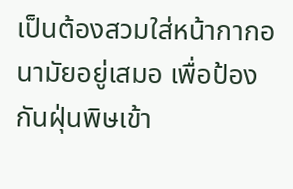เป็นต้องสวมใส่หน้ากากอนามัยอยู่เสมอ เพื่อป้องกันฝุ่นพิษเข้า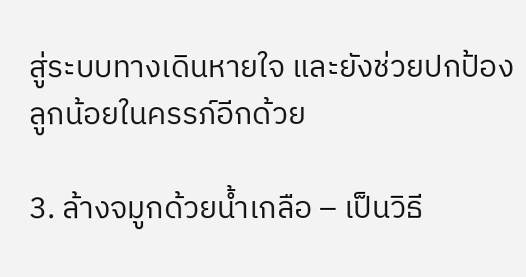สู่ระบบทางเดินหายใจ และยังช่วยปกป้องลูกน้อยในครรภ์อีกด้วย

3. ล้างจมูกด้วยน้ำเกลือ – เป็นวิธี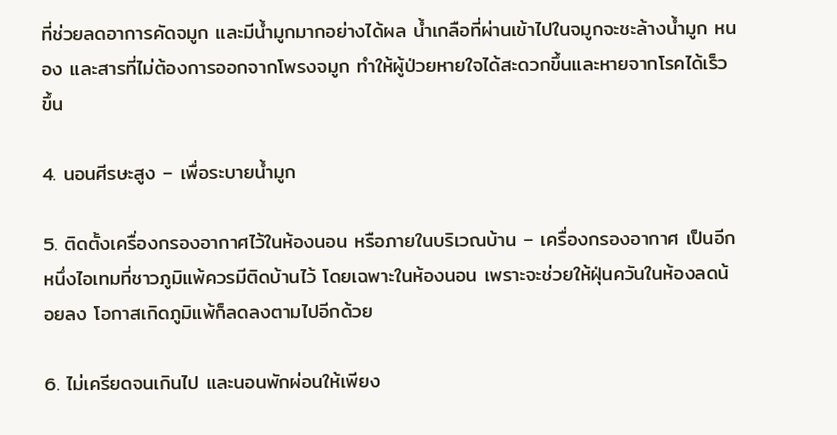ที่ช่วยลดอาการคัดจมูก และมีน้ำมูกมากอย่างได้ผล น้ำเกลือที่ผ่านเข้าไปในจมูกจะชะล้างน้ำมูก หนอง และสารที่ไม่ต้องการออกจากโพรงจมูก ทำให้ผู้ป่วยหายใจได้สะดวกขึ้นและหายจากโรคได้เร็วขึ้น

4. นอนศีรษะสูง – เพื่อระบายน้ำมูก

5. ติดตั้งเครื่องกรองอากาศไว้ในห้องนอน หรือภายในบริเวณบ้าน – เครื่องกรองอากาศ เป็นอีกหนึ่งไอเทมที่ชาวภูมิแพ้ควรมีติดบ้านไว้ โดยเฉพาะในห้องนอน เพราะจะช่วยให้ฝุ่นควันในห้องลดน้อยลง โอกาสเกิดภูมิแพ้ก็ลดลงตามไปอีกด้วย

6. ไม่เครียดจนเกินไป และนอนพักผ่อนให้เพียง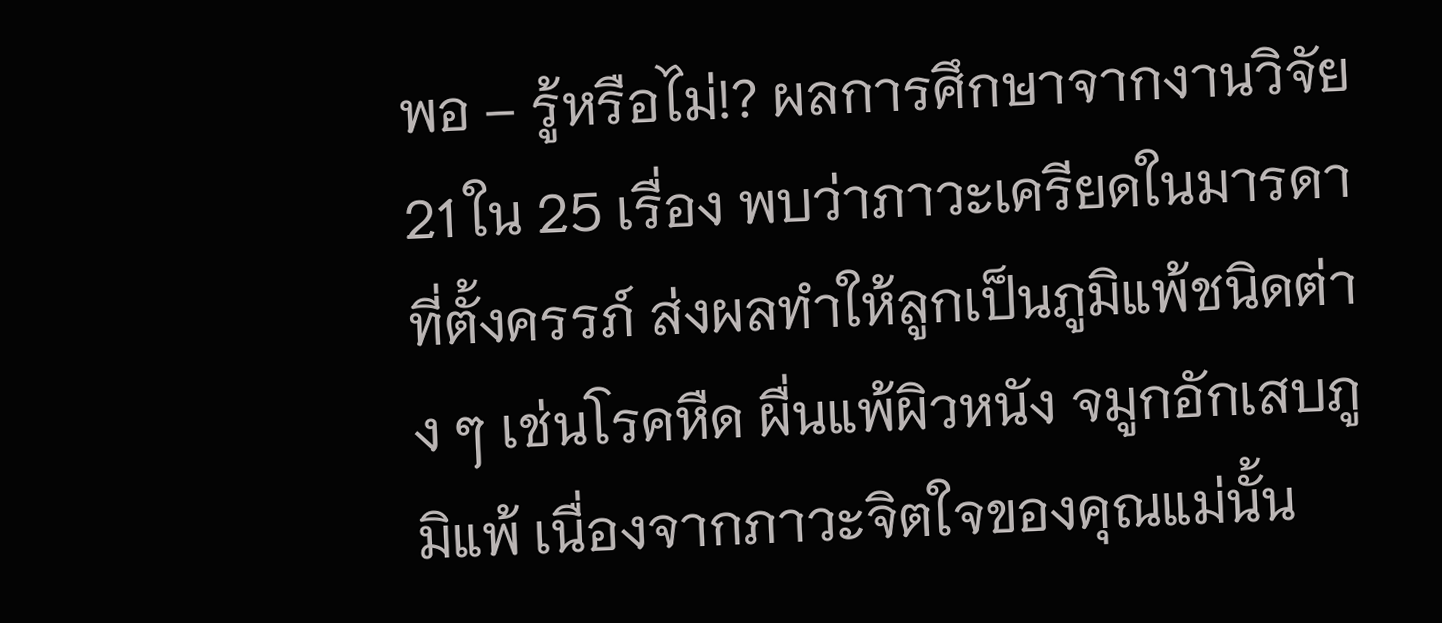พอ – รู้หรือไม่!? ผลการศึกษาจากงานวิจัย 21 ใน 25 เรื่อง พบว่าภาวะเครียดในมารดาที่ตั้งครรภ์ ส่งผลทำให้ลูกเป็นภูมิแพ้ชนิดต่าง ๆ เช่นโรคหืด ผื่นแพ้ผิวหนัง จมูกอักเสบภูมิแพ้ เนื่องจากภาวะจิตใจของคุณแม่นั้น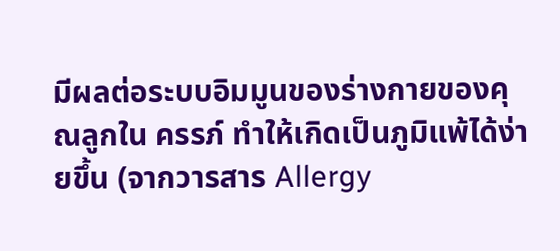มีผลต่อระบบอิมมูนของร่างกายของคุณลูกใน ครรภ์ ทำให้เกิดเป็นภูมิแพ้ได้ง่ายขึ้น (จากวารสาร Allergy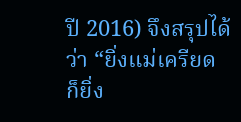ปี 2016) จึงสรุปได้ว่า “ยิ่งแม่เครียด ก็ยิ่ง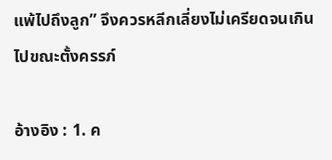แพ้ไปถึงลูก” จึงควรหลีกเลี่ยงไม่เครียดจนเกินไปขณะตั้งครรภ์

อ้างอิง : 1. ค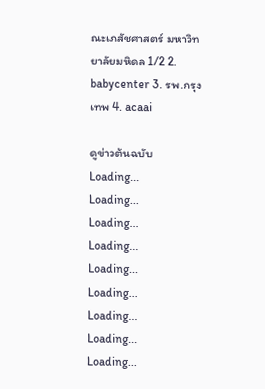ณะเภสัชศาสตร์ มหาวิทยาลัยมหิดล 1/2 2. babycenter 3. รพ.กรุงเทพ 4. acaai

ดูข่าวต้นฉบับ
Loading...
Loading...
Loading...
Loading...
Loading...
Loading...
Loading...
Loading...
Loading...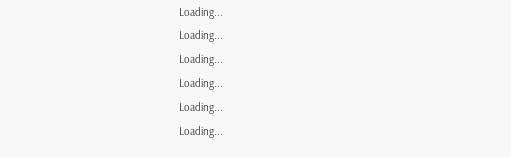Loading...
Loading...
Loading...
Loading...
Loading...
Loading...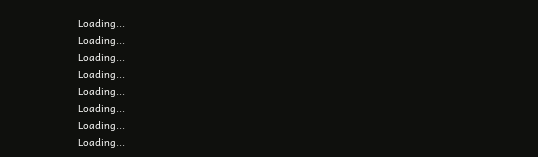Loading...
Loading...
Loading...
Loading...
Loading...
Loading...
Loading...
Loading...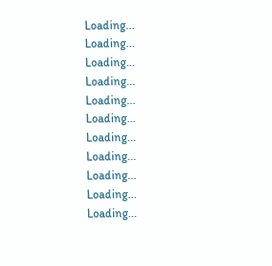Loading...
Loading...
Loading...
Loading...
Loading...
Loading...
Loading...
Loading...
Loading...
Loading...
Loading...